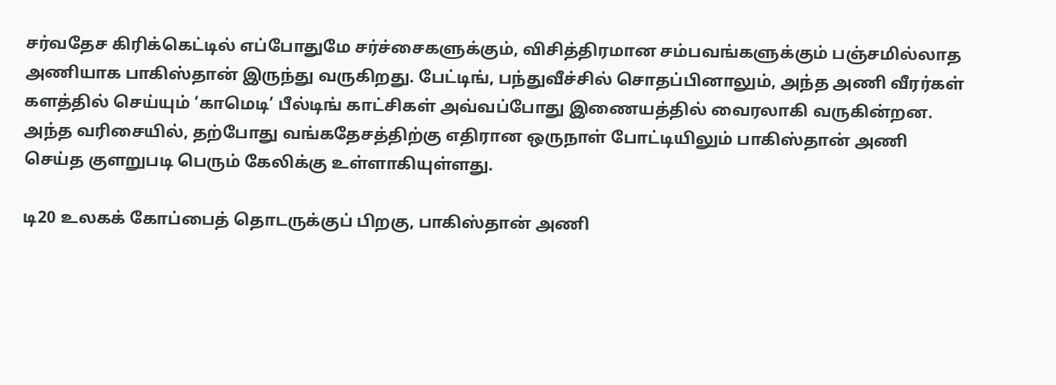சர்வதேச கிரிக்கெட்டில் எப்போதுமே சர்ச்சைகளுக்கும், விசித்திரமான சம்பவங்களுக்கும் பஞ்சமில்லாத அணியாக பாகிஸ்தான் இருந்து வருகிறது. பேட்டிங், பந்துவீச்சில் சொதப்பினாலும், அந்த அணி வீரர்கள் களத்தில் செய்யும் ‘காமெடி’ பீல்டிங் காட்சிகள் அவ்வப்போது இணையத்தில் வைரலாகி வருகின்றன. அந்த வரிசையில், தற்போது வங்கதேசத்திற்கு எதிரான ஒருநாள் போட்டியிலும் பாகிஸ்தான் அணி செய்த குளறுபடி பெரும் கேலிக்கு உள்ளாகியுள்ளது.

டி20 உலகக் கோப்பைத் தொடருக்குப் பிறகு, பாகிஸ்தான் அணி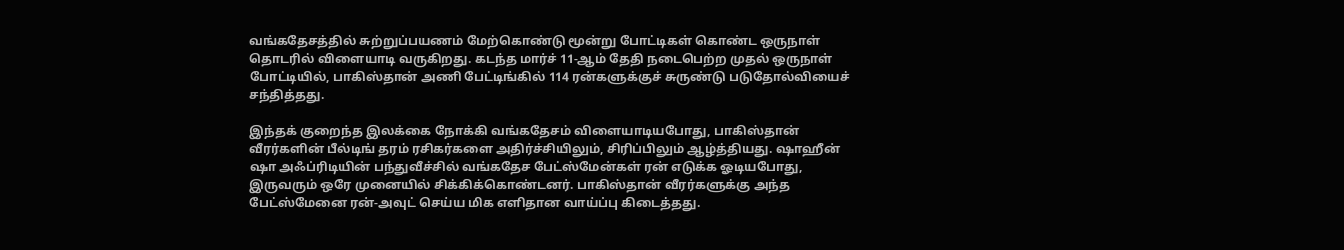வங்கதேசத்தில் சுற்றுப்பயணம் மேற்கொண்டு மூன்று போட்டிகள் கொண்ட ஒருநாள் தொடரில் விளையாடி வருகிறது. கடந்த மார்ச் 11-ஆம் தேதி நடைபெற்ற முதல் ஒருநாள் போட்டியில், பாகிஸ்தான் அணி பேட்டிங்கில் 114 ரன்களுக்குச் சுருண்டு படுதோல்வியைச் சந்தித்தது.

இந்தக் குறைந்த இலக்கை நோக்கி வங்கதேசம் விளையாடியபோது, பாகிஸ்தான் வீரர்களின் பீல்டிங் தரம் ரசிகர்களை அதிர்ச்சியிலும், சிரிப்பிலும் ஆழ்த்தியது. ஷாஹீன் ஷா அஃப்ரிடியின் பந்துவீச்சில் வங்கதேச பேட்ஸ்மேன்கள் ரன் எடுக்க ஓடியபோது, இருவரும் ஒரே முனையில் சிக்கிக்கொண்டனர். பாகிஸ்தான் வீரர்களுக்கு அந்த பேட்ஸ்மேனை ரன்-அவுட் செய்ய மிக எளிதான வாய்ப்பு கிடைத்தது.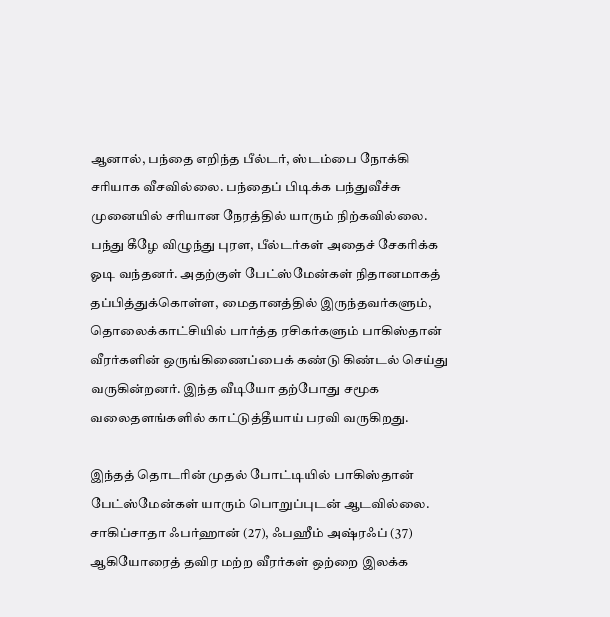ஆனால், பந்தை எறிந்த பீல்டர், ஸ்டம்பை நோக்கி சரியாக வீசவில்லை. பந்தைப் பிடிக்க பந்துவீச்சு முனையில் சரியான நேரத்தில் யாரும் நிற்கவில்லை. பந்து கீழே விழுந்து புரள, பீல்டர்கள் அதைச் சேகரிக்க ஓடி வந்தனர். அதற்குள் பேட்ஸ்மேன்கள் நிதானமாகத் தப்பித்துக்கொள்ள, மைதானத்தில் இருந்தவர்களும், தொலைக்காட்சியில் பார்த்த ரசிகர்களும் பாகிஸ்தான் வீரர்களின் ஒருங்கிணைப்பைக் கண்டு கிண்டல் செய்து வருகின்றனர். இந்த வீடியோ தற்போது சமூக வலைதளங்களில் காட்டுத்தீயாய் பரவி வருகிறது.

இந்தத் தொடரின் முதல் போட்டியில் பாகிஸ்தான் பேட்ஸ்மேன்கள் யாரும் பொறுப்புடன் ஆடவில்லை. சாகிப்சாதா ஃபர்ஹான் (27), ஃபஹீம் அஷ்ரஃப் (37) ஆகியோரைத் தவிர மற்ற வீரர்கள் ஒற்றை இலக்க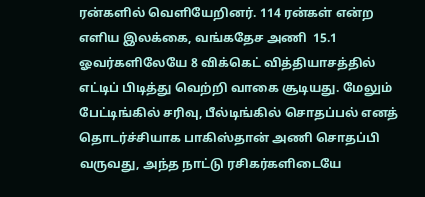ரன்களில் வெளியேறினர். 114 ரன்கள் என்ற எளிய இலக்கை, வங்கதேச அணி  15.1 ஓவர்களிலேயே 8 விக்கெட் வித்தியாசத்தில் எட்டிப் பிடித்து வெற்றி வாகை சூடியது. மேலும் பேட்டிங்கில் சரிவு, பீல்டிங்கில் சொதப்பல் எனத் தொடர்ச்சியாக பாகிஸ்தான் அணி சொதப்பி வருவது, அந்த நாட்டு ரசிகர்களிடையே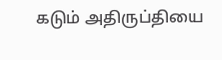கடும் அதிருப்தியை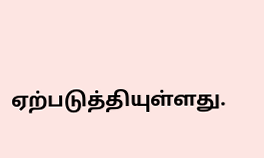ஏற்படுத்தியுள்ளது.